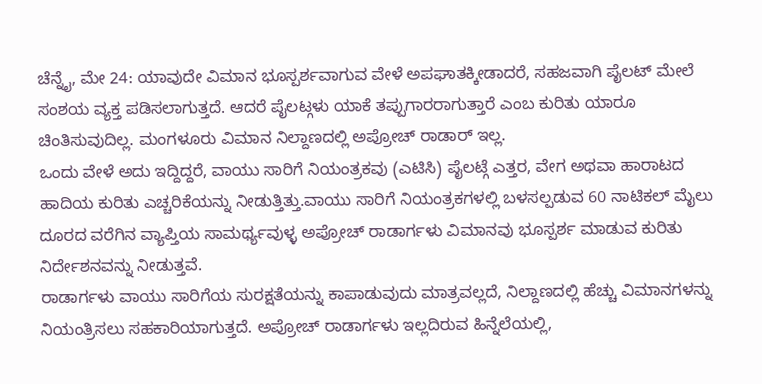ಚೆನ್ನೈ, ಮೇ 24: ಯಾವುದೇ ವಿಮಾನ ಭೂಸ್ಪರ್ಶವಾಗುವ ವೇಳೆ ಅಪಘಾತಕ್ಕೀಡಾದರೆ, ಸಹಜವಾಗಿ ಪೈಲಟ್ ಮೇಲೆ ಸಂಶಯ ವ್ಯಕ್ತ ಪಡಿಸಲಾಗುತ್ತದೆ. ಆದರೆ ಪೈಲಟ್ಗಳು ಯಾಕೆ ತಪ್ಪುಗಾರರಾಗುತ್ತಾರೆ ಎಂಬ ಕುರಿತು ಯಾರೂ ಚಿಂತಿಸುವುದಿಲ್ಲ. ಮಂಗಳೂರು ವಿಮಾನ ನಿಲ್ದಾಣದಲ್ಲಿ ಅಪ್ರೋಚ್ ರಾಡಾರ್ ಇಲ್ಲ.
ಒಂದು ವೇಳೆ ಅದು ಇದ್ದಿದ್ದರೆ, ವಾಯು ಸಾರಿಗೆ ನಿಯಂತ್ರಕವು (ಎಟಿಸಿ) ಪೈಲಟ್ಗೆ ಎತ್ತರ, ವೇಗ ಅಥವಾ ಹಾರಾಟದ ಹಾದಿಯ ಕುರಿತು ಎಚ್ಚರಿಕೆಯನ್ನು ನೀಡುತ್ತಿತ್ತು.ವಾಯು ಸಾರಿಗೆ ನಿಯಂತ್ರಕಗಳಲ್ಲಿ ಬಳಸಲ್ಪಡುವ 60 ನಾಟಿಕಲ್ ಮೈಲು ದೂರದ ವರೆಗಿನ ವ್ಯಾಪ್ತಿಯ ಸಾಮರ್ಥ್ಯವುಳ್ಳ ಅಪ್ರೋಚ್ ರಾಡಾರ್ಗಳು ವಿಮಾನವು ಭೂಸ್ಪರ್ಶ ಮಾಡುವ ಕುರಿತು ನಿರ್ದೇಶನವನ್ನು ನೀಡುತ್ತವೆ.
ರಾಡಾರ್ಗಳು ವಾಯು ಸಾರಿಗೆಯ ಸುರಕ್ಷತೆಯನ್ನು ಕಾಪಾಡುವುದು ಮಾತ್ರವಲ್ಲದೆ, ನಿಲ್ದಾಣದಲ್ಲಿ ಹೆಚ್ಚು ವಿಮಾನಗಳನ್ನು ನಿಯಂತ್ರಿಸಲು ಸಹಕಾರಿಯಾಗುತ್ತದೆ. ಅಪ್ರೋಚ್ ರಾಡಾರ್ಗಳು ಇಲ್ಲದಿರುವ ಹಿನ್ನೆಲೆಯಲ್ಲಿ,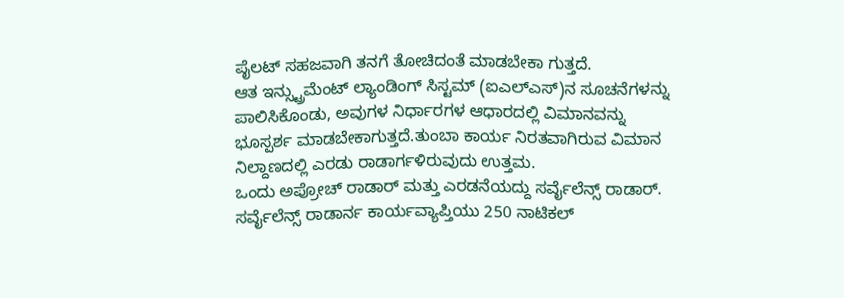ಪೈಲಟ್ ಸಹಜವಾಗಿ ತನಗೆ ತೋಚಿದಂತೆ ಮಾಡಬೇಕಾ ಗುತ್ತದೆ.
ಆತ ಇನ್ಸ್ಟ್ರುಮೆಂಟ್ ಲ್ಯಾಂಡಿಂಗ್ ಸಿಸ್ಟಮ್ (ಐಎಲ್ಎಸ್)ನ ಸೂಚನೆಗಳನ್ನು ಪಾಲಿಸಿಕೊಂಡು, ಅವುಗಳ ನಿರ್ಧಾರಗಳ ಆಧಾರದಲ್ಲಿ ವಿಮಾನವನ್ನು ಭೂಸ್ಪರ್ಶ ಮಾಡಬೇಕಾಗುತ್ತದೆ.ತುಂಬಾ ಕಾರ್ಯ ನಿರತವಾಗಿರುವ ವಿಮಾನ ನಿಲ್ದಾಣದಲ್ಲಿ ಎರಡು ರಾಡಾರ್ಗಳಿರುವುದು ಉತ್ತಮ.
ಒಂದು ಅಪ್ರೋಚ್ ರಾಡಾರ್ ಮತ್ತು ಎರಡನೆಯದ್ದು ಸರ್ವೈಲೆನ್ಸ್ ರಾಡಾರ್. ಸರ್ವೈಲೆನ್ಸ್ ರಾಡಾರ್ನ ಕಾರ್ಯವ್ಯಾಪ್ತಿಯು 250 ನಾಟಿಕಲ್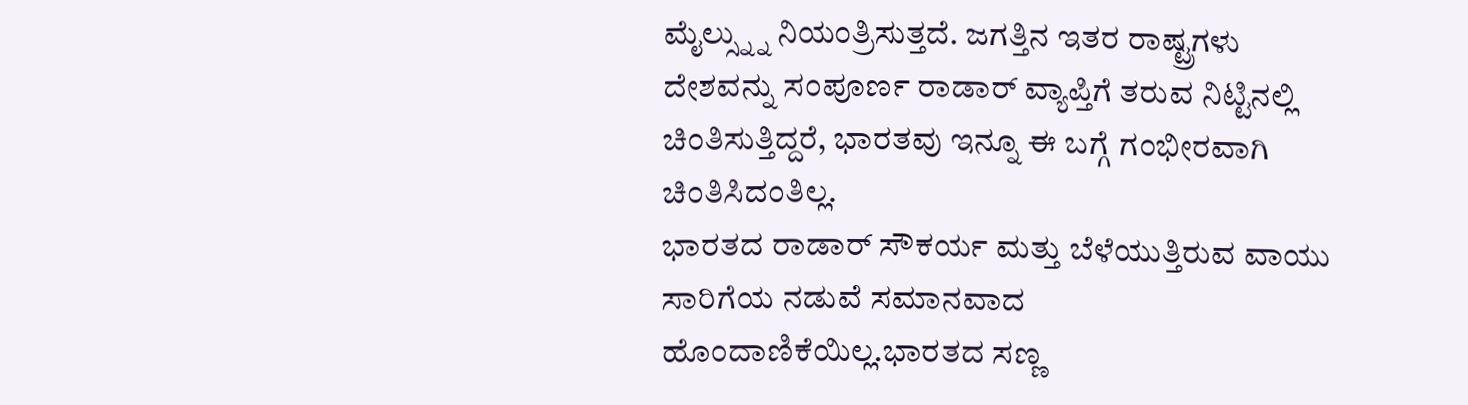ಮೈಲ್ಸ್ನ್ನು ನಿಯಂತ್ರಿಸುತ್ತದೆ. ಜಗತ್ತಿನ ಇತರ ರಾಷ್ಟ್ರಗಳು ದೇಶವನ್ನು ಸಂಪೂರ್ಣ ರಾಡಾರ್ ವ್ಯಾಪ್ತಿಗೆ ತರುವ ನಿಟ್ಟಿನಲ್ಲಿ ಚಿಂತಿಸುತ್ತಿದ್ದರೆ, ಭಾರತವು ಇನ್ನೂ ಈ ಬಗ್ಗೆ ಗಂಭೀರವಾಗಿ ಚಿಂತಿಸಿದಂತಿಲ್ಲ.
ಭಾರತದ ರಾಡಾರ್ ಸೌಕರ್ಯ ಮತ್ತು ಬೆಳೆಯುತ್ತಿರುವ ವಾಯು ಸಾರಿಗೆಯ ನಡುವೆ ಸಮಾನವಾದ ಹೊಂದಾಣಿಕೆಯಿಲ್ಲ.ಭಾರತದ ಸಣ್ಣ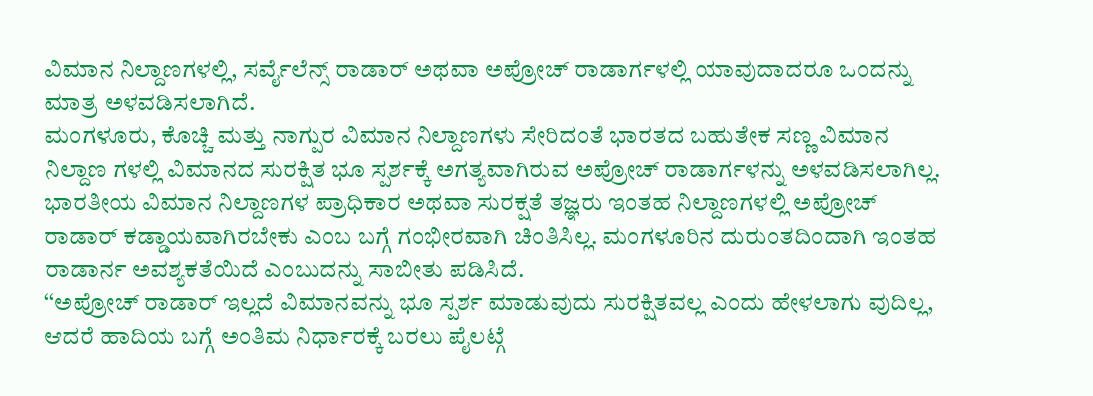ವಿಮಾನ ನಿಲ್ದಾಣಗಳಲ್ಲಿ, ಸರ್ವೈಲೆನ್ಸ್ ರಾಡಾರ್ ಅಥವಾ ಅಪ್ರೋಚ್ ರಾಡಾರ್ಗಳಲ್ಲಿ ಯಾವುದಾದರೂ ಒಂದನ್ನು ಮಾತ್ರ ಅಳವಡಿಸಲಾಗಿದೆ.
ಮಂಗಳೂರು, ಕೊಚ್ಚಿ ಮತ್ತು ನಾಗ್ಪುರ ವಿಮಾನ ನಿಲ್ದಾಣಗಳು ಸೇರಿದಂತೆ ಭಾರತದ ಬಹುತೇಕ ಸಣ್ಣ ವಿಮಾನ ನಿಲ್ದಾಣ ಗಳಲ್ಲಿ ವಿಮಾನದ ಸುರಕ್ಷಿತ ಭೂ ಸ್ಪರ್ಶಕ್ಕೆ ಅಗತ್ಯವಾಗಿರುವ ಅಪ್ರೋಚ್ ರಾಡಾರ್ಗಳನ್ನು ಅಳವಡಿಸಲಾಗಿಲ್ಲ.
ಭಾರತೀಯ ವಿಮಾನ ನಿಲ್ದಾಣಗಳ ಪ್ರಾಧಿಕಾರ ಅಥವಾ ಸುರಕ್ಷತೆ ತಜ್ಞರು ಇಂತಹ ನಿಲ್ದಾಣಗಳಲ್ಲಿ ಅಪ್ರೋಚ್ ರಾಡಾರ್ ಕಡ್ಡಾಯವಾಗಿರಬೇಕು ಎಂಬ ಬಗ್ಗೆ ಗಂಭೀರವಾಗಿ ಚಿಂತಿಸಿಲ್ಲ. ಮಂಗಳೂರಿನ ದುರುಂತದಿಂದಾಗಿ ಇಂತಹ ರಾಡಾರ್ನ ಅವಶ್ಯಕತೆಯಿದೆ ಎಂಬುದನ್ನು ಸಾಬೀತು ಪಡಿಸಿದೆ.
‘‘ಅಪ್ರೋಚ್ ರಾಡಾರ್ ಇಲ್ಲದೆ ವಿಮಾನವನ್ನು ಭೂ ಸ್ಪರ್ಶ ಮಾಡುವುದು ಸುರಕ್ಷಿತವಲ್ಲ ಎಂದು ಹೇಳಲಾಗು ವುದಿಲ್ಲ, ಆದರೆ ಹಾದಿಯ ಬಗ್ಗೆ ಅಂತಿಮ ನಿರ್ಧಾರಕ್ಕೆ ಬರಲು ಪೈಲಟ್ಗೆ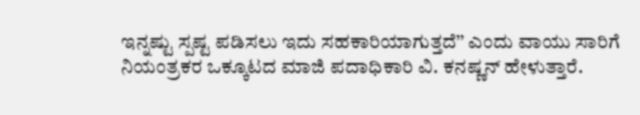ಇನ್ನಷ್ಟು ಸ್ಪಷ್ಟ ಪಡಿಸಲು ಇದು ಸಹಕಾರಿಯಾಗುತ್ತದೆ’’ ಎಂದು ವಾಯು ಸಾರಿಗೆ ನಿಯಂತ್ರಕರ ಒಕ್ಕೂಟದ ಮಾಜಿ ಪದಾಧಿಕಾರಿ ವಿ. ಕನಷ್ಣನ್ ಹೇಳುತ್ತಾರೆ.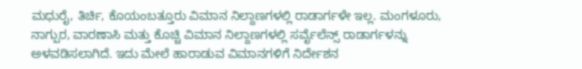ಮಧುರೈ, ತಿರ್ಚಿ, ಕೊಯಂಬತ್ತೂರು ವಿಮಾನ ನಿಲ್ದಾಣಗಳಲ್ಲಿ ರಾಡಾರ್ಗಳೇ ಇಲ್ಲ. ಮಂಗಳೂರು, ನಾಗ್ಪುರ, ವಾರಣಾಸಿ ಮತ್ತು ಕೊಚ್ಚಿ ವಿಮಾನ ನಿಲ್ದಾಣಗಳಲ್ಲಿ ಸರ್ವೈಲೆನ್ಸ್ ರಾಡಾರ್ಗಳನ್ನು ಅಳವಡಿಸಲಾಗಿದೆ. ಇದು ಮೇಲೆ ಹಾರಾಡುವ ವಿಮಾನಗಳಿಗೆ ನಿರ್ದೇಶನ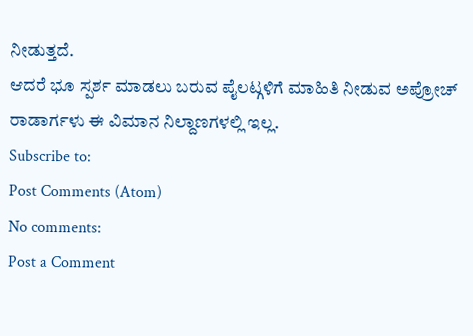ನೀಡುತ್ತದೆ.
ಆದರೆ ಭೂ ಸ್ಪರ್ಶ ಮಾಡಲು ಬರುವ ಪೈಲಟ್ಗಳಿಗೆ ಮಾಹಿತಿ ನೀಡುವ ಅಪ್ರೋಚ್ ರಾಡಾರ್ಗಳು ಈ ವಿಮಾನ ನಿಲ್ದಾಣಗಳಲ್ಲಿ ಇಲ್ಲ.
Subscribe to:
Post Comments (Atom)
No comments:
Post a Comment